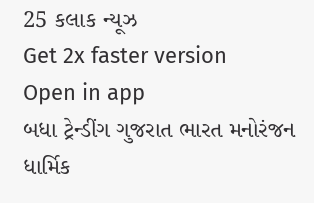25 કલાક ન્યૂઝ
Get 2x faster version
Open in app
બધા ટ્રેન્ડીંગ ગુજરાત ભારત મનોરંજન ધાર્મિક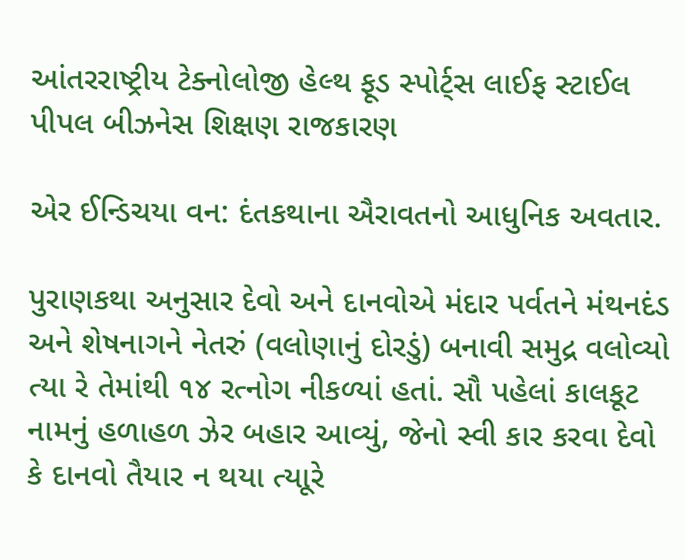આંતરરાષ્ટ્રીય ટેક્નોલોજી હેલ્થ ફૂડ સ્પોર્ટ્સ લાઈફ સ્ટાઈલ પીપલ બીઝનેસ શિક્ષણ રાજકારણ

એર ઈન્ડિચયા વન: દંતકથાના ઐરાવતનો આધુનિક અવતાર.

પુરાણકથા અનુસાર દેવો અને દાનવોએ મંદાર પર્વતને મંથનદંડ અને શેષનાગને નેતરું (વલોણાનું દોરડું) બનાવી સમુદ્ર વલોવ્યો ત્યા રે તેમાંથી ૧૪ રત્નોગ નીકળ્યાં હતાં. સૌ પહેલાં કાલકૂટ નામનું હળાહળ ઝેર બહાર આવ્યું, જેનો સ્વી કાર કરવા દેવો કે દાનવો તૈયાર ન થયા ત્યાૂરે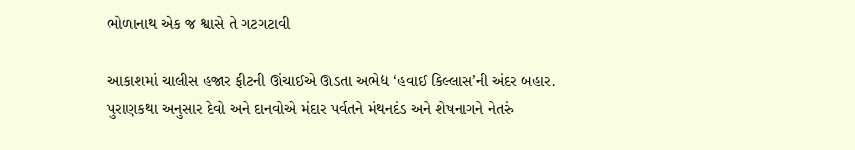ભોળાનાથ એક જ શ્વાસે તે ગટગટાવી

આકાશમાં ચાલીસ હજાર ફીટની ઊંચાઈએ ઊડતા અભેદ્ય ‘હવાઈ કિલ્લાસ’ની અંદર બહાર.
પુરાણકથા અનુસાર દેવો અને દાનવોએ મંદાર પર્વતને મંથનદંડ અને શેષનાગને નેતરું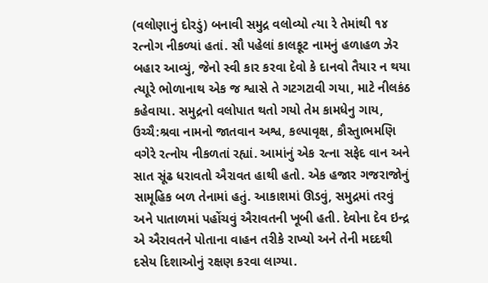(વલોણાનું દોરડું) બનાવી સમુદ્ર વલોવ્યો ત્યા રે તેમાંથી ૧૪ રત્નોગ નીકળ્યાં હતાં. સૌ પહેલાં કાલકૂટ નામનું હળાહળ ઝેર બહાર આવ્યું, જેનો સ્વી કાર કરવા દેવો કે દાનવો તૈયાર ન થયા ત્યાૂરે ભોળાનાથ એક જ શ્વાસે તે ગટગટાવી ગયા, માટે નીલકંઠ કહેવાયા. સમુદ્રનો વલોપાત થતો ગયો તેમ કામધેનુ ગાય, ઉચ્ચૈ:શ્રવા નામનો જાતવાન અશ્વ, કલ્પાવૃક્ષ, કૌસ્તુાભમણિ વગેરે રત્નોય નીકળતાં રહ્યાં. આમાંનું એક રત્ના સફેદ વાન અને સાત સૂંઢ ધરાવતો ઐરાવત હાથી હતો. એક હજાર ગજરાજોનું સામૂહિક બળ તેનામાં હતું. આકાશમાં ઊડવું, સમુદ્રમાં તરવું અને પાતાળમાં પહોંચવું ઐરાવતની ખૂબી હતી. દેવોના દેવ ઇન્દ્ર એ ઐરાવતને પોતાના વાહન તરીકે રાખ્યો અને તેની મદદથી દસેય દિશાઓનું રક્ષણ કરવા લાગ્યા.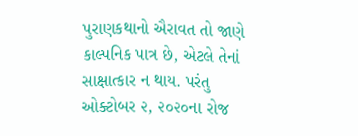પુરાણકથાનો ઐરાવત તો જાણે કાલ્પનિક પાત્ર છે, એટલે તેનાં સાક્ષાત્કાર ન થાય. પરંતુ ઓક્ટોબર ૨, ૨૦૨૦ના રોજ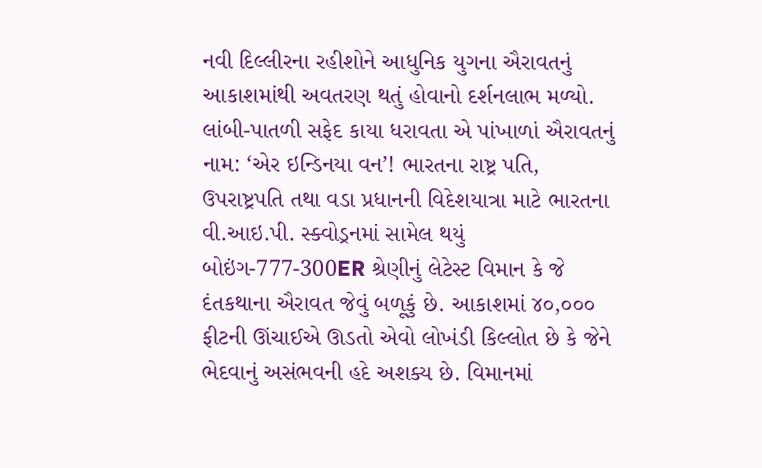નવી દિલ્લીરના રહીશોને આધુનિક યુગના ઐરાવતનું આકાશમાંથી અવતરણ થતું હોવાનો દર્શનલાભ મળ્યો. લાંબી-પાતળી સફેદ કાયા ધરાવતા એ પાંખાળાં ઐરાવતનું નામ: ‘એર ઇન્ડિનયા વન’! ભારતના રાષ્ટ્ર પતિ, ઉપરાષ્ટ્રપતિ તથા વડા પ્રધાનની વિદેશયાત્રા માટે ભારતના વી.આઇ.પી. સ્ક્વોડ્રનમાં સામેલ થયું બોઇંગ-777-300ER શ્રેણીનું લેટેસ્ટ વિમાન કે જે દંતકથાના ઐરાવત જેવું બળૂકું છે. આકાશમાં ૪૦,૦૦૦ ફીટની ઊંચાઈએ ઊડતો એવો લોખંડી કિલ્લોત છે કે જેને ભેદવાનું અસંભવની હદે અશક્ય છે. વિમાનમાં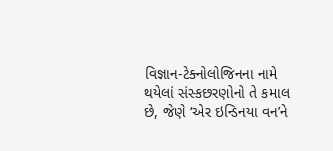વિજ્ઞાન-ટેક્નોલોજિનના નામે થયેલાં સંસ્કછરણોનો તે કમાલ છે, જેણે ‘એર ઇન્ડિનયા વન’ને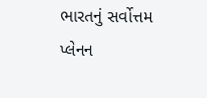ભારતનું સર્વોત્તમ પ્લેનન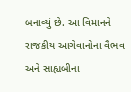બનાવ્યું છે. આ વિમાનને રાજકીય આગેવાનોના વૈભવ અને સાહ્યબીના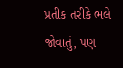પ્રતીક તરીકે ભલે જોવાતું, પણ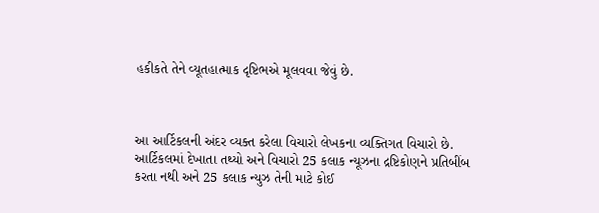હકીકતે તેને વ્યૂતહાત્માક દૃષ્ટિભએ મૂલવવા જેવું છે.



આ આર્ટિકલની અંદર વ્યક્ત કરેલા વિચારો લેખકના વ્યક્તિગત વિચારો છે. આર્ટિકલમાં દેખાતા તથ્યો અને વિચારો 25 કલાક ન્યૂઝના દ્રષ્ટિકોણને પ્રતિબીંબ કરતા નથી અને 25 કલાક ન્યુઝ તેની માટે કોઈ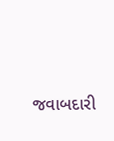જવાબદારી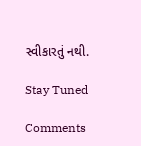સ્વીકારતું નથી.

Stay Tuned

Comments